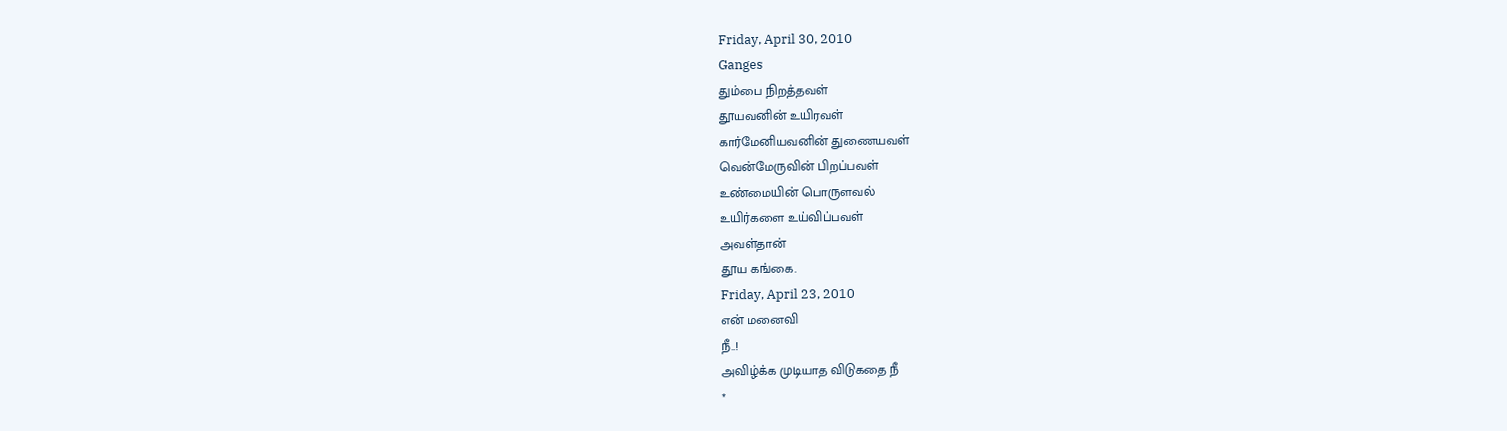Friday, April 30, 2010
Ganges
தும்பை நிறத்தவள்
தூயவனின் உயிரவள்
கார்மேனியவனின் துணையவள்
வென்மேருவின் பிறப்பவள்
உண்மையின் பொருளவல்
உயிர்களை உய்விப்பவள்
அவள்தான்
தூய கங்கை.
Friday, April 23, 2010
என் மனைவி
நீ..!
அவிழ்க்க முடியாத விடுகதை நீ
*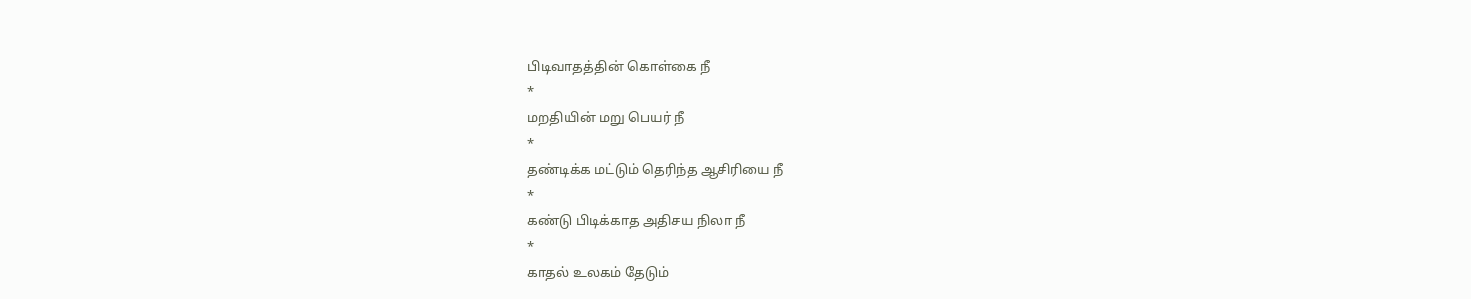பிடிவாதத்தின் கொள்கை நீ
*
மறதியின் மறு பெயர் நீ
*
தண்டிக்க மட்டும் தெரிந்த ஆசிரியை நீ
*
கண்டு பிடிக்காத அதிசய நிலா நீ
*
காதல் உலகம் தேடும்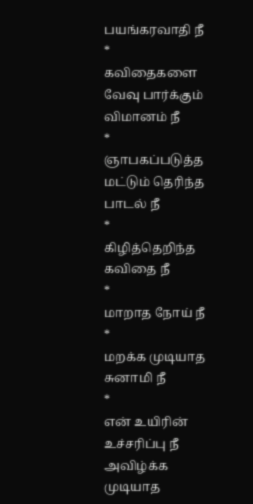பயங்கரவாதி நீ
*
கவிதைகளை வேவு பார்க்கும் விமானம் நீ
*
ஞாபகப்படுத்த மட்டும் தெரிந்த பாடல் நீ
*
கிழித்தெறிந்த கவிதை நீ
*
மாறாத நோய் நீ
*
மறக்க முடியாத சுனாமி நீ
*
என் உயிரின் உச்சரிப்பு நீ
அவிழ்க்க முடியாத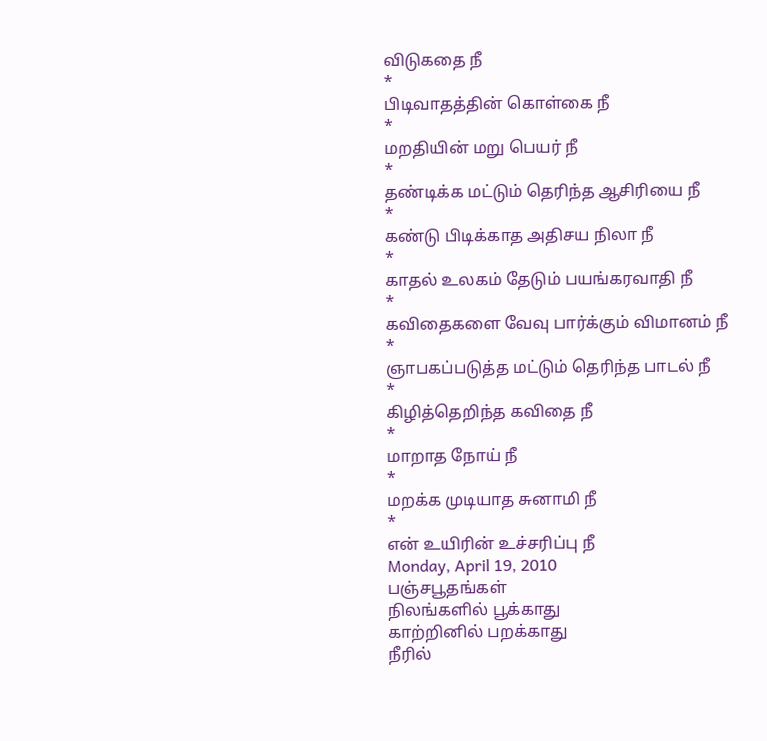விடுகதை நீ
*
பிடிவாதத்தின் கொள்கை நீ
*
மறதியின் மறு பெயர் நீ
*
தண்டிக்க மட்டும் தெரிந்த ஆசிரியை நீ
*
கண்டு பிடிக்காத அதிசய நிலா நீ
*
காதல் உலகம் தேடும் பயங்கரவாதி நீ
*
கவிதைகளை வேவு பார்க்கும் விமானம் நீ
*
ஞாபகப்படுத்த மட்டும் தெரிந்த பாடல் நீ
*
கிழித்தெறிந்த கவிதை நீ
*
மாறாத நோய் நீ
*
மறக்க முடியாத சுனாமி நீ
*
என் உயிரின் உச்சரிப்பு நீ
Monday, April 19, 2010
பஞ்சபூதங்கள்
நிலங்களில் பூக்காது
காற்றினில் பறக்காது
நீரில்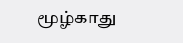மூழ்காது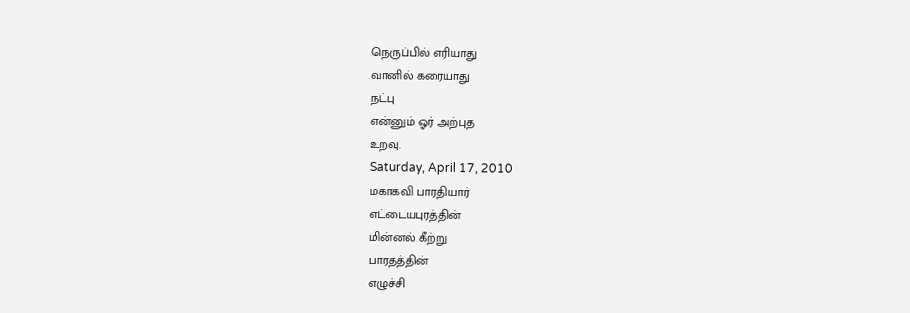நெருப்பில் எரியாது
வானில் கரையாது
நட்பு
என்னும் ஓர் அற்புத
உறவு.
Saturday, April 17, 2010
மகாகவி பாரதியார்
எட்டையபுரத்தின்
மின்னல் கீற்று
பாரதத்தின்
எழுச்சி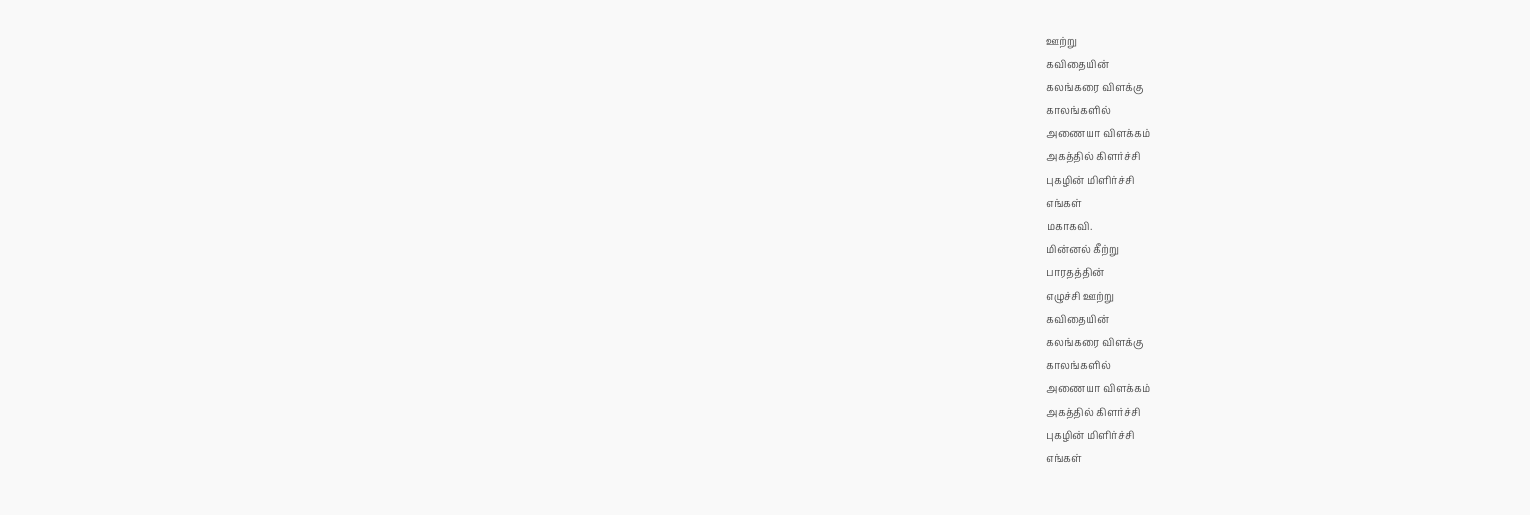ஊற்று
கவிதையின்
கலங்கரை விளக்கு
காலங்களில்
அணையா விளக்கம்
அகத்தில் கிளர்ச்சி
புகழின் மிளிர்ச்சி
எங்கள்
மகாகவி.
மின்னல் கீற்று
பாரதத்தின்
எழுச்சி ஊற்று
கவிதையின்
கலங்கரை விளக்கு
காலங்களில்
அணையா விளக்கம்
அகத்தில் கிளர்ச்சி
புகழின் மிளிர்ச்சி
எங்கள்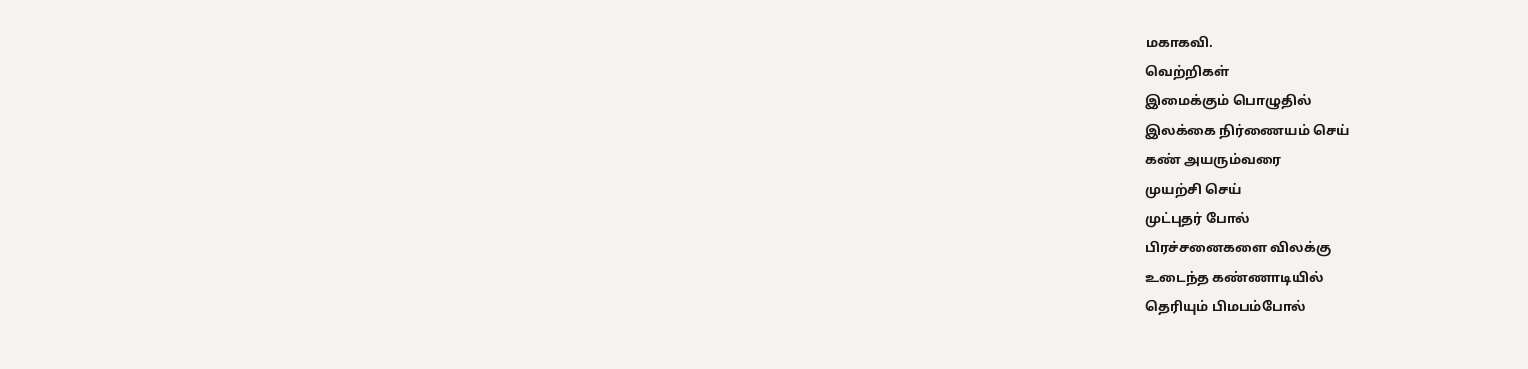மகாகவி.
வெற்றிகள்
இமைக்கும் பொழுதில்
இலக்கை நிர்ணையம் செய்
கண் அயரும்வரை
முயற்சி செய்
முட்புதர் போல்
பிரச்சனைகளை விலக்கு
உடைந்த கண்ணாடியில்
தெரியும் பிமபம்போல்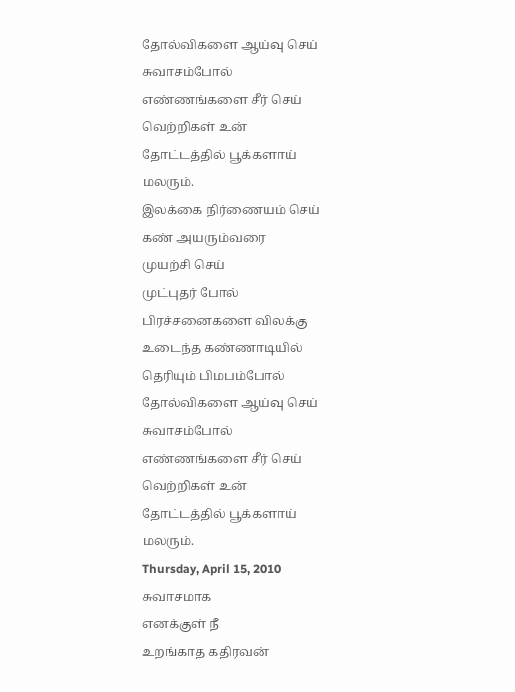தோல்விகளை ஆய்வு செய்
சுவாசம்போல்
எண்ணங்களை சீர் செய்
வெற்றிகள் உன்
தோட்டத்தில் பூக்களாய்
மலரும்.
இலக்கை நிர்ணையம் செய்
கண் அயரும்வரை
முயற்சி செய்
முட்புதர் போல்
பிரச்சனைகளை விலக்கு
உடைந்த கண்ணாடியில்
தெரியும் பிமபம்போல்
தோல்விகளை ஆய்வு செய்
சுவாசம்போல்
எண்ணங்களை சீர் செய்
வெற்றிகள் உன்
தோட்டத்தில் பூக்களாய்
மலரும்.
Thursday, April 15, 2010
சுவாசமாக
எனக்குள் நீ
உறங்காத கதிரவன்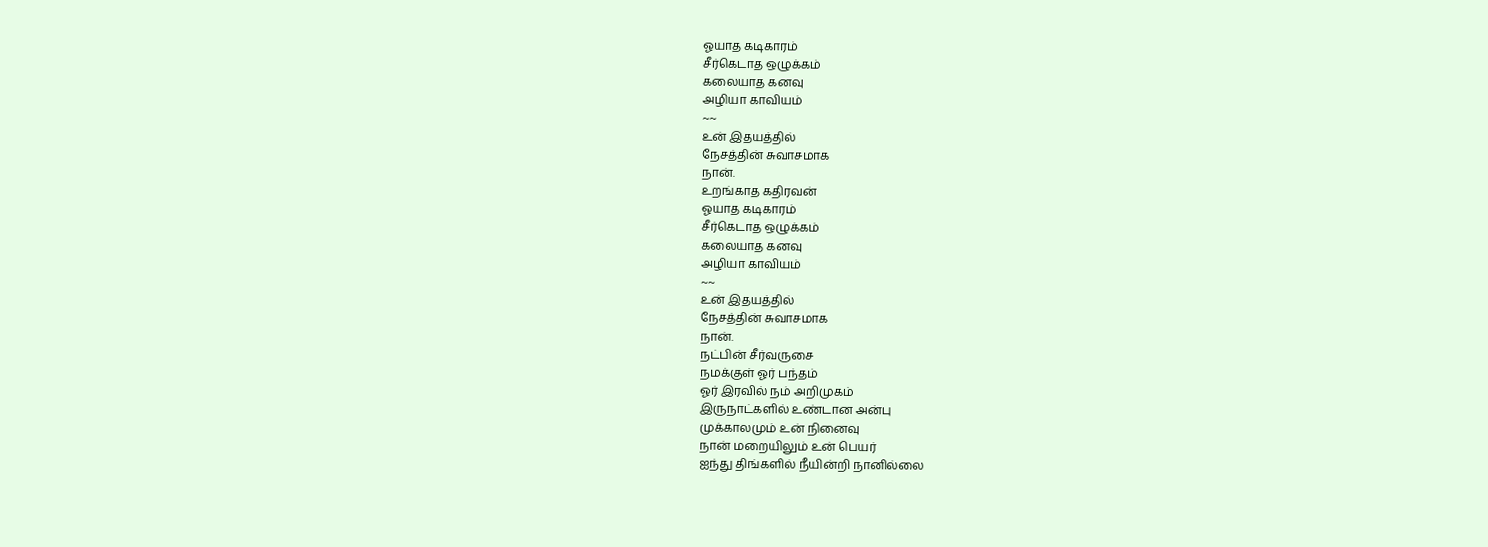ஓயாத கடிகாரம்
சீர்கெடாத ஒழுக்கம்
கலையாத கனவு
அழியா காவியம்
~~
உன் இதயத்தில்
நேசத்தின் சுவாசமாக
நான்.
உறங்காத கதிரவன்
ஓயாத கடிகாரம்
சீர்கெடாத ஒழுக்கம்
கலையாத கனவு
அழியா காவியம்
~~
உன் இதயத்தில்
நேசத்தின் சுவாசமாக
நான்.
நட்பின் சீர்வருசை
நமக்குள் ஓர் பந்தம்
ஓர் இரவில் நம் அறிமுகம்
இருநாட்களில் உண்டான அன்பு
முக்காலமும் உன் நினைவு
நான் மறையிலும் உன் பெயர்
ஐந்து திங்களில் நீயின்றி நானில்லை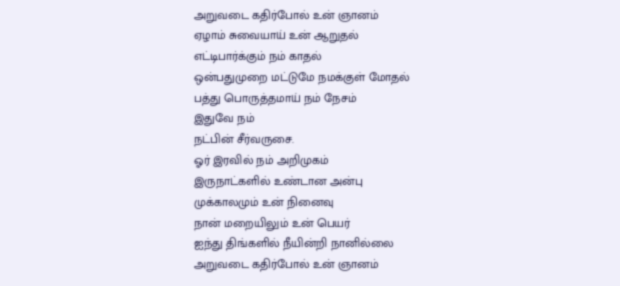அறுவடை கதிர்போல் உன் ஞானம்
ஏழாம் சுவையாய் உன் ஆறுதல்
எட்டிபார்க்கும் நம் காதல்
ஒன்பதுமுறை மட்டுமே நமக்குள் மோதல்
பத்து பொருத்தமாய் நம் நேசம்
இதுவே நம்
நட்பின் சீர்வருசை.
ஓர் இரவில் நம் அறிமுகம்
இருநாட்களில் உண்டான அன்பு
முக்காலமும் உன் நினைவு
நான் மறையிலும் உன் பெயர்
ஐந்து திங்களில் நீயின்றி நானில்லை
அறுவடை கதிர்போல் உன் ஞானம்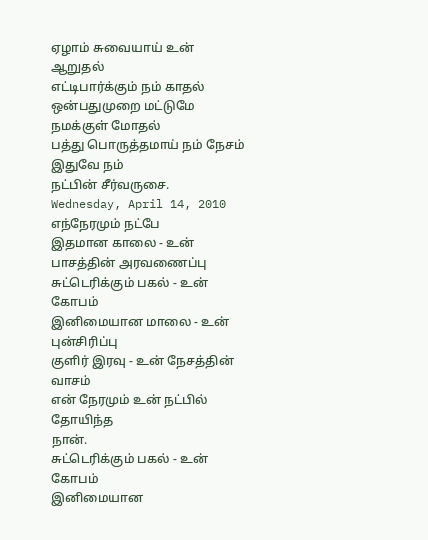ஏழாம் சுவையாய் உன் ஆறுதல்
எட்டிபார்க்கும் நம் காதல்
ஒன்பதுமுறை மட்டுமே நமக்குள் மோதல்
பத்து பொருத்தமாய் நம் நேசம்
இதுவே நம்
நட்பின் சீர்வருசை.
Wednesday, April 14, 2010
எந்நேரமும் நட்பே
இதமான காலை - உன் பாசத்தின் அரவணைப்பு
சுட்டெரிக்கும் பகல் - உன் கோபம்
இனிமையான மாலை - உன் புன்சிரிப்பு
குளிர் இரவு - உன் நேசத்தின் வாசம்
என் நேரமும் உன் நட்பில்
தோயிந்த
நான்.
சுட்டெரிக்கும் பகல் - உன் கோபம்
இனிமையான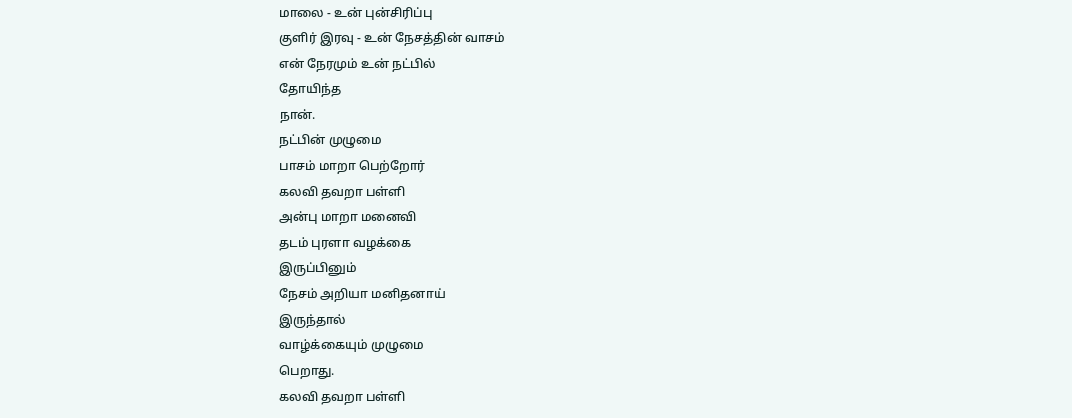மாலை - உன் புன்சிரிப்பு
குளிர் இரவு - உன் நேசத்தின் வாசம்
என் நேரமும் உன் நட்பில்
தோயிந்த
நான்.
நட்பின் முழுமை
பாசம் மாறா பெற்றோர்
கலவி தவறா பள்ளி
அன்பு மாறா மனைவி
தடம் புரளா வழக்கை
இருப்பினும்
நேசம் அறியா மனிதனாய்
இருந்தால்
வாழ்க்கையும் முழுமை
பெறாது.
கலவி தவறா பள்ளி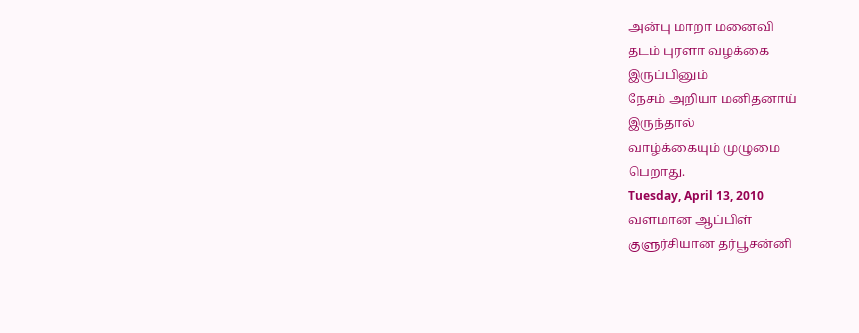அன்பு மாறா மனைவி
தடம் புரளா வழக்கை
இருப்பினும்
நேசம் அறியா மனிதனாய்
இருந்தால்
வாழ்க்கையும் முழுமை
பெறாது.
Tuesday, April 13, 2010
வளமான ஆப்பிள்
குளுர்சியான தர்பூசன்னி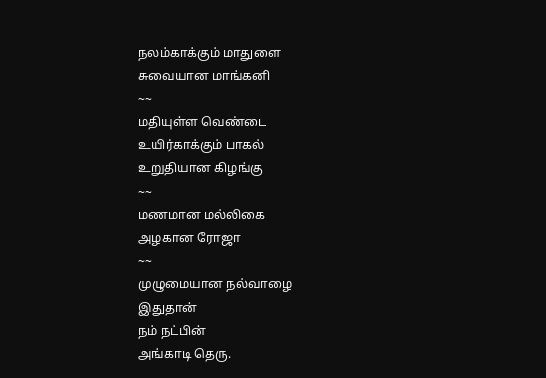நலம்காக்கும் மாதுளை
சுவையான மாங்கனி
~~
மதியுள்ள வெண்டை
உயிர்காக்கும் பாகல்
உறுதியான கிழங்கு
~~
மணமான மல்லிகை
அழகான ரோஜா
~~
முழுமையான நல்வாழை
இதுதான்
நம் நட்பின்
அங்காடி தெரு.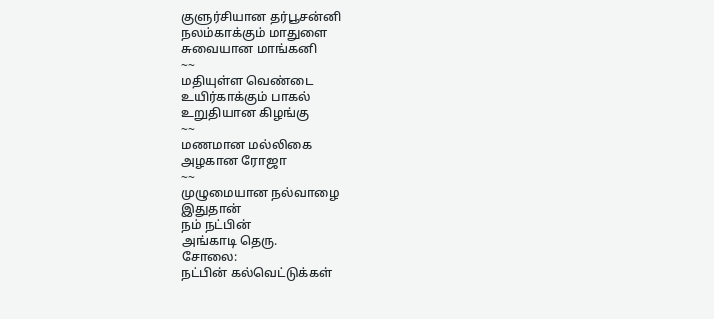குளுர்சியான தர்பூசன்னி
நலம்காக்கும் மாதுளை
சுவையான மாங்கனி
~~
மதியுள்ள வெண்டை
உயிர்காக்கும் பாகல்
உறுதியான கிழங்கு
~~
மணமான மல்லிகை
அழகான ரோஜா
~~
முழுமையான நல்வாழை
இதுதான்
நம் நட்பின்
அங்காடி தெரு.
சோலை:
நட்பின் கல்வெட்டுக்கள்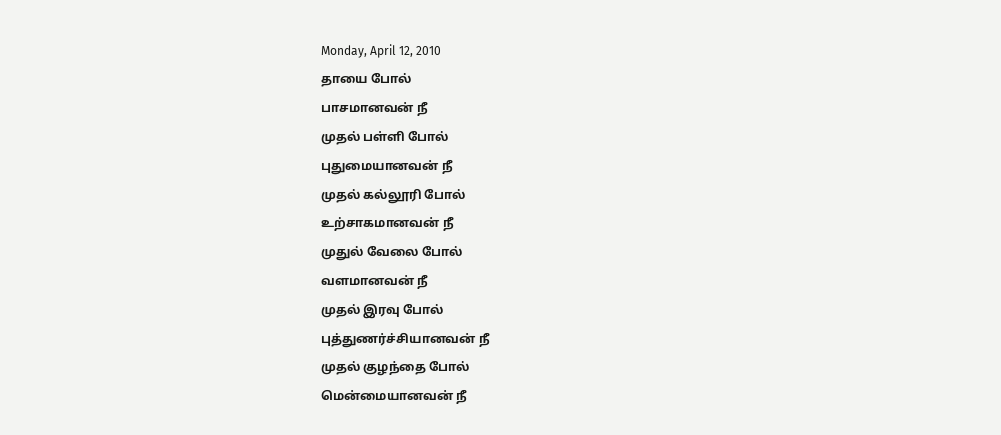Monday, April 12, 2010
தாயை போல்
பாசமானவன் நீ
முதல் பள்ளி போல்
புதுமையானவன் நீ
முதல் கல்லூரி போல்
உற்சாகமானவன் நீ
முதுல் வேலை போல்
வளமானவன் நீ
முதல் இரவு போல்
புத்துணர்ச்சியானவன் நீ
முதல் குழந்தை போல்
மென்மையானவன் நீ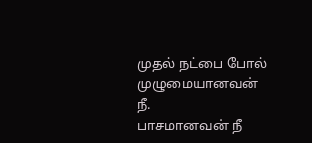முதல் நட்பை போல்
முழுமையானவன் நீ.
பாசமானவன் நீ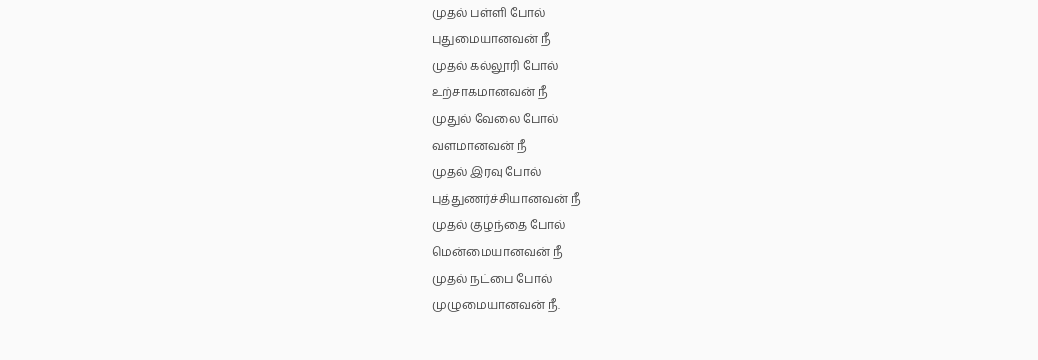முதல் பள்ளி போல்
புதுமையானவன் நீ
முதல் கல்லூரி போல்
உற்சாகமானவன் நீ
முதுல் வேலை போல்
வளமானவன் நீ
முதல் இரவு போல்
புத்துணர்ச்சியானவன் நீ
முதல் குழந்தை போல்
மென்மையானவன் நீ
முதல் நட்பை போல்
முழுமையானவன் நீ.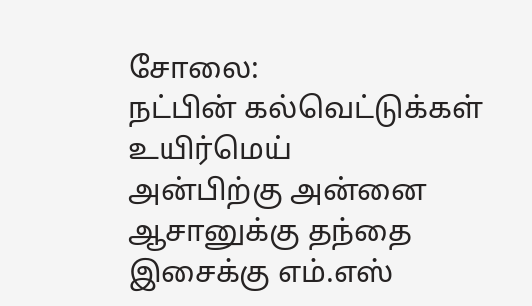சோலை:
நட்பின் கல்வெட்டுக்கள்
உயிர்மெய்
அன்பிற்கு அன்னை
ஆசானுக்கு தந்தை
இசைக்கு எம்.எஸ்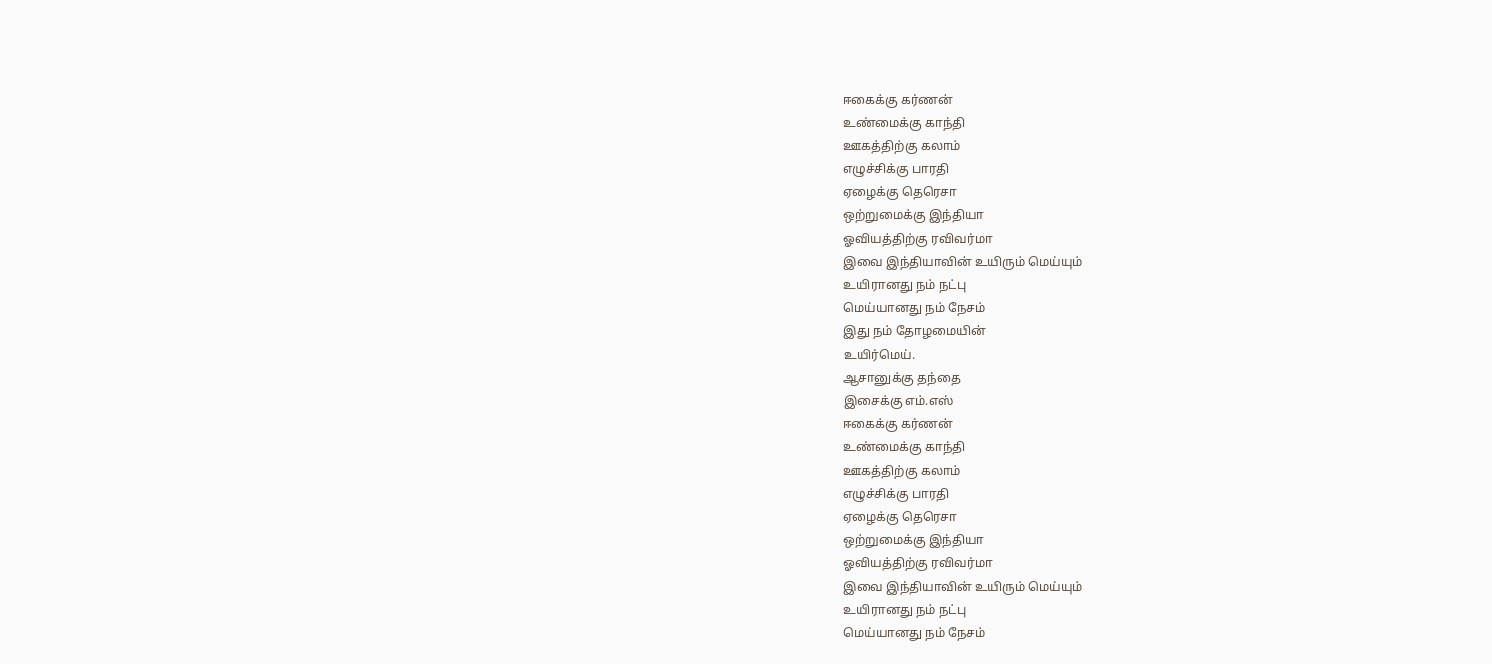ஈகைக்கு கர்ணன்
உண்மைக்கு காந்தி
ஊகத்திற்கு கலாம்
எழுச்சிக்கு பாரதி
ஏழைக்கு தெரெசா
ஒற்றுமைக்கு இந்தியா
ஓவியத்திற்கு ரவிவர்மா
இவை இந்தியாவின் உயிரும் மெய்யும்
உயிரானது நம் நட்பு
மெய்யானது நம் நேசம்
இது நம் தோழமையின்
உயிர்மெய்.
ஆசானுக்கு தந்தை
இசைக்கு எம்.எஸ்
ஈகைக்கு கர்ணன்
உண்மைக்கு காந்தி
ஊகத்திற்கு கலாம்
எழுச்சிக்கு பாரதி
ஏழைக்கு தெரெசா
ஒற்றுமைக்கு இந்தியா
ஓவியத்திற்கு ரவிவர்மா
இவை இந்தியாவின் உயிரும் மெய்யும்
உயிரானது நம் நட்பு
மெய்யானது நம் நேசம்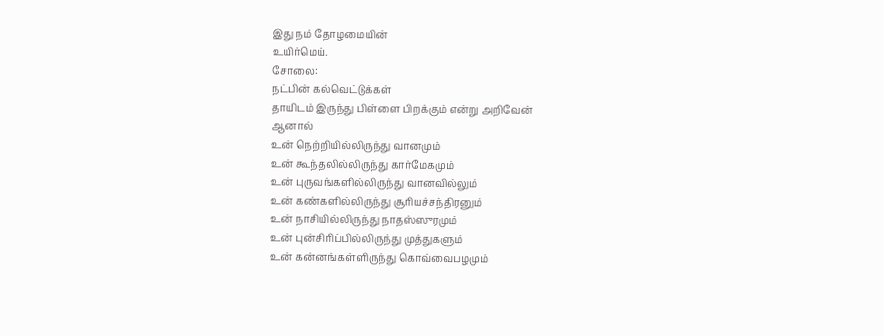இது நம் தோழமையின்
உயிர்மெய்.
சோலை:
நட்பின் கல்வெட்டுக்கள்
தாயிடம் இருந்து பிள்ளை பிறக்கும் என்று அறிவேன்
ஆனால்
உன் நெற்றியில்லிருந்து வானமும்
உன் கூந்தலில்லிருந்து கார்மேகமும்
உன் புருவங்களில்லிருந்து வானவில்லும்
உன் கண்களில்லிருந்து சூரியச்சந்திரனும்
உன் நாசியில்லிருந்து நாதஸ்ஸுரமும்
உன் புன்சிரிப்பில்லிருந்து முத்துகளும்
உன் கன்னங்கள்ளிருந்து கொவ்வைபழமும்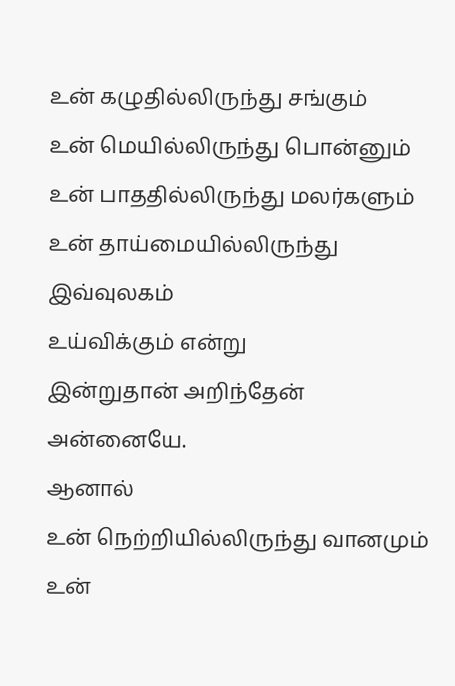உன் கழுதில்லிருந்து சங்கும்
உன் மெயில்லிருந்து பொன்னும்
உன் பாததில்லிருந்து மலர்களும்
உன் தாய்மையில்லிருந்து
இவ்வுலகம்
உய்விக்கும் என்று
இன்றுதான் அறிந்தேன்
அன்னையே.
ஆனால்
உன் நெற்றியில்லிருந்து வானமும்
உன்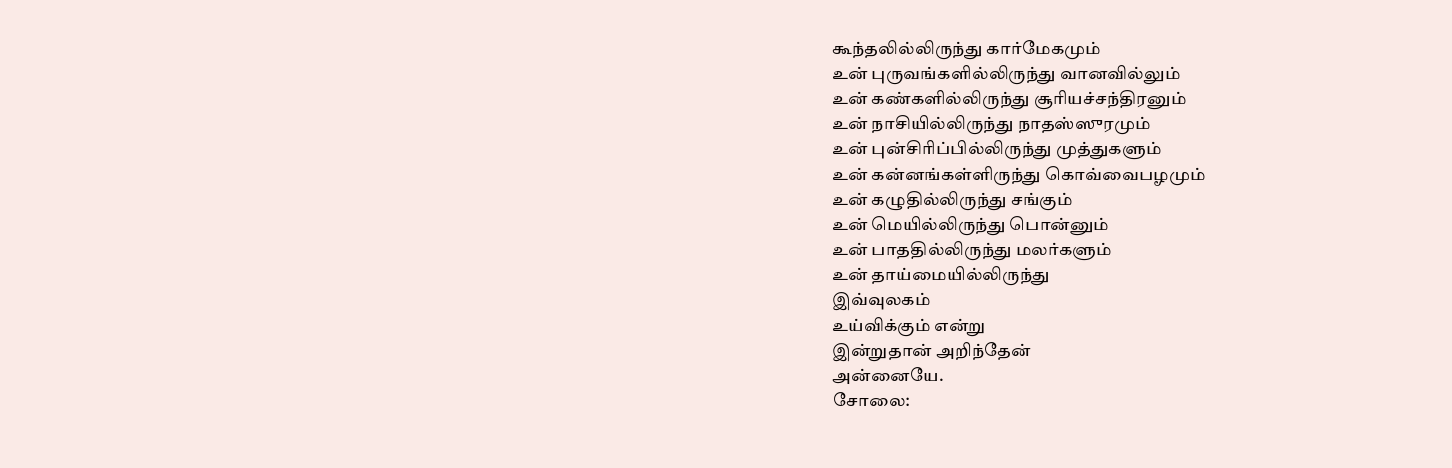கூந்தலில்லிருந்து கார்மேகமும்
உன் புருவங்களில்லிருந்து வானவில்லும்
உன் கண்களில்லிருந்து சூரியச்சந்திரனும்
உன் நாசியில்லிருந்து நாதஸ்ஸுரமும்
உன் புன்சிரிப்பில்லிருந்து முத்துகளும்
உன் கன்னங்கள்ளிருந்து கொவ்வைபழமும்
உன் கழுதில்லிருந்து சங்கும்
உன் மெயில்லிருந்து பொன்னும்
உன் பாததில்லிருந்து மலர்களும்
உன் தாய்மையில்லிருந்து
இவ்வுலகம்
உய்விக்கும் என்று
இன்றுதான் அறிந்தேன்
அன்னையே.
சோலை: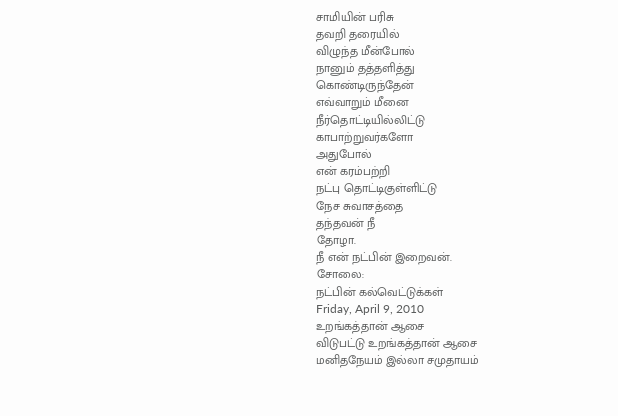சாமியின் பரிசு
தவறி தரையில்
விழுந்த மீன்போல்
நானும் தத்தளித்து
கொண்டிருந்தேன்
எவ்வாறும் மீனை
நீர்தொட்டியில்லிட்டு
காபாற்றுவர்களோ
அதுபோல்
என் கரம்பற்றி
நட்பு தொட்டிகுள்ளிட்டு
நேச சுவாசத்தை
தந்தவன் நீ
தோழா.
நீ என் நட்பின் இறைவன்.
சோலை:
நட்பின் கல்வெட்டுக்கள்
Friday, April 9, 2010
உறங்கத்தான் ஆசை
விடுபட்டு உறங்கத்தான் ஆசை
மனிதநேயம் இல்லா சமுதாயம்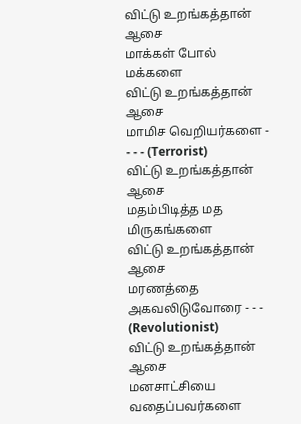விட்டு உறங்கத்தான் ஆசை
மாக்கள் போல் மக்களை
விட்டு உறங்கத்தான் ஆசை
மாமிச வெறியர்களை - - - - (Terrorist)
விட்டு உறங்கத்தான் ஆசை
மதம்பிடித்த மத மிருகங்களை
விட்டு உறங்கத்தான் ஆசை
மரணத்தை அகவலிடுவோரை - - - (Revolutionist)
விட்டு உறங்கத்தான் ஆசை
மனசாட்சியை வதைப்பவர்களை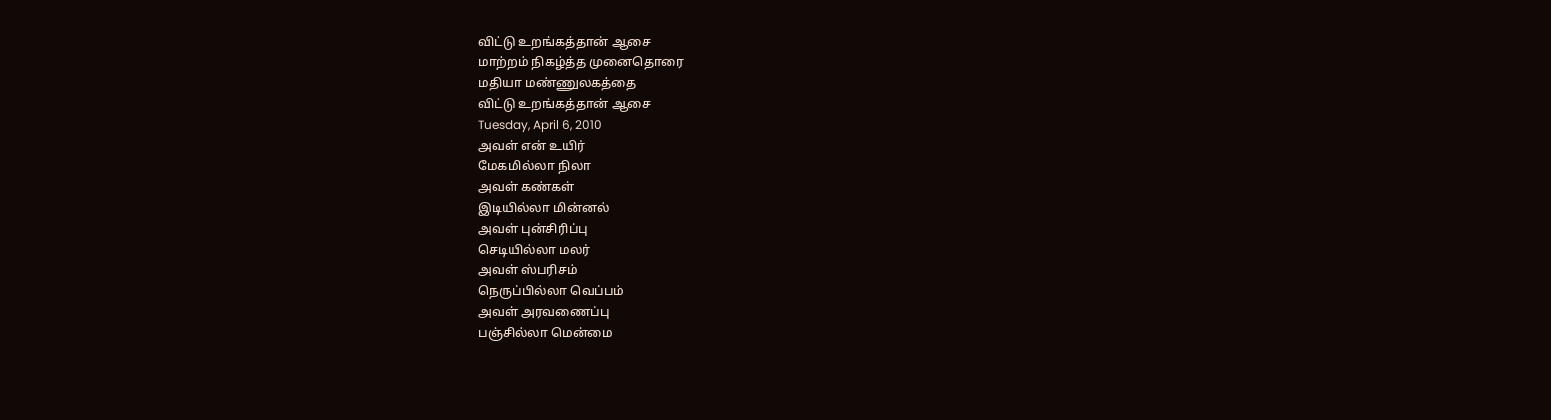விட்டு உறங்கத்தான் ஆசை
மாற்றம் நிகழ்த்த முனைதொரை
மதியா மண்ணுலகத்தை
விட்டு உறங்கத்தான் ஆசை
Tuesday, April 6, 2010
அவள் என் உயிர்
மேகமில்லா நிலா
அவள் கண்கள்
இடியில்லா மின்னல்
அவள் புன்சிரிப்பு
செடியில்லா மலர்
அவள் ஸ்பரிசம்
நெருப்பில்லா வெப்பம்
அவள் அரவணைப்பு
பஞ்சில்லா மென்மை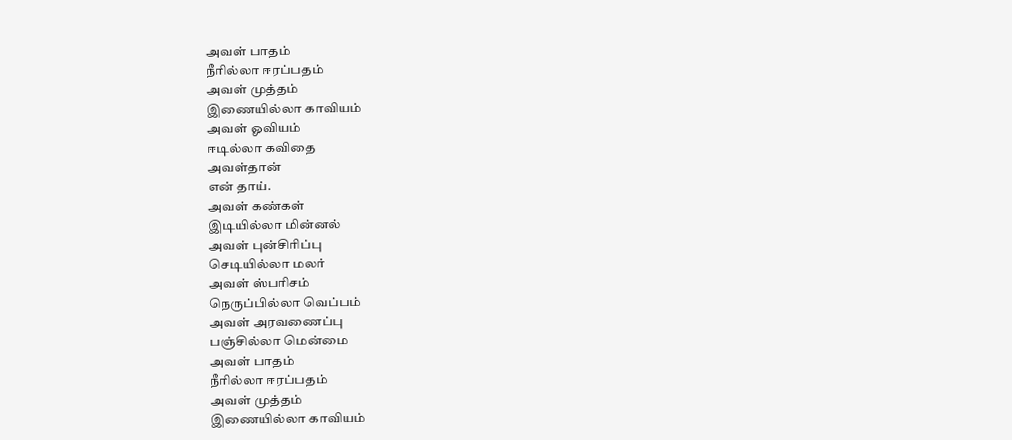அவள் பாதம்
நீரில்லா ஈரப்பதம்
அவள் முத்தம்
இணையில்லா காவியம்
அவள் ஓவியம்
ஈடில்லா கவிதை
அவள்தான்
என் தாய்.
அவள் கண்கள்
இடியில்லா மின்னல்
அவள் புன்சிரிப்பு
செடியில்லா மலர்
அவள் ஸ்பரிசம்
நெருப்பில்லா வெப்பம்
அவள் அரவணைப்பு
பஞ்சில்லா மென்மை
அவள் பாதம்
நீரில்லா ஈரப்பதம்
அவள் முத்தம்
இணையில்லா காவியம்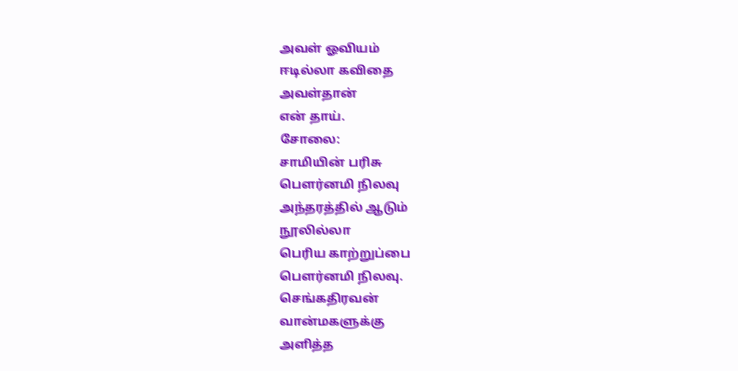அவள் ஓவியம்
ஈடில்லா கவிதை
அவள்தான்
என் தாய்.
சோலை:
சாமியின் பரிசு
பௌர்னமி நிலவு
அந்தரத்தில் ஆடும்
நூலில்லா
பெரிய காற்றுப்பை
பௌர்னமி நிலவு.
செங்கதிரவன்
வான்மகளுக்கு
அளித்த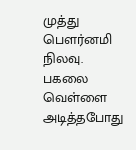முத்து
பௌர்னமி நிலவு.
பகலை வெள்ளை
அடித்தபோது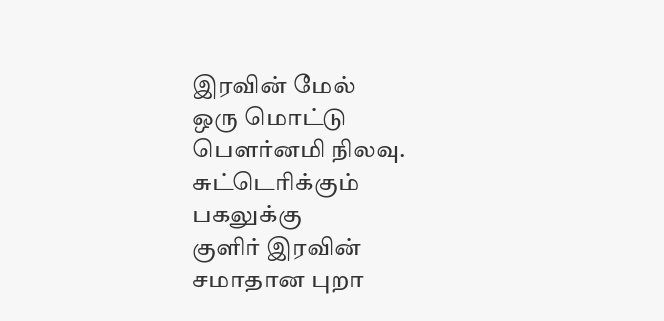இரவின் மேல்
ஒரு மொட்டு
பௌர்னமி நிலவு.
சுட்டெரிக்கும்
பகலுக்கு
குளிர் இரவின்
சமாதான புறா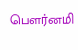பௌர்னமி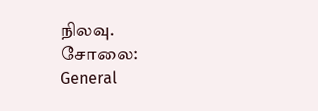நிலவு.
சோலை:
General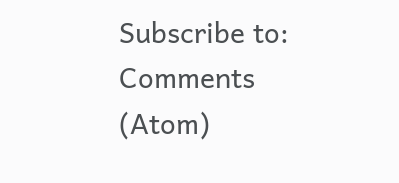Subscribe to:
Comments (Atom)